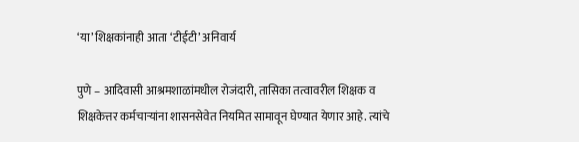‘या’ शिक्षकांनाही आता ‘टीईटी’ अनिवार्य

पुणे – आदिवासी आश्रमशाळांमधील रोजंदारी, तासिका तत्वावरील शिक्षक व शिक्षकेत्तर कर्मचाऱ्यांना शासनसेवेत नियमित सामावून घेण्यात येणार आहे. त्यांचे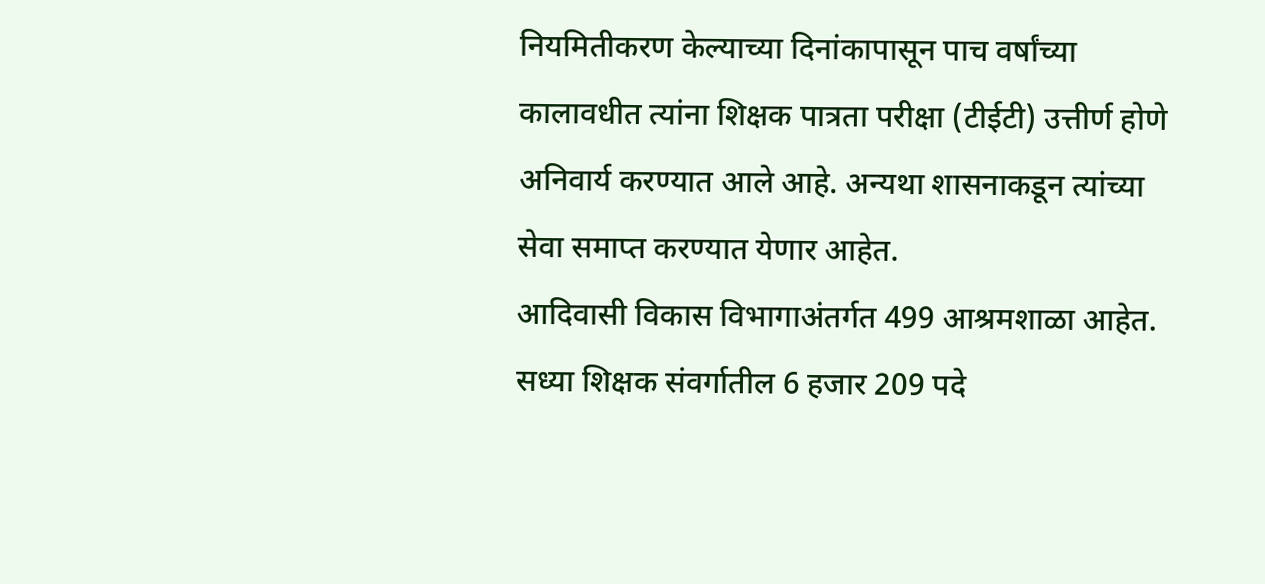नियमितीकरण केल्याच्या दिनांकापासून पाच वर्षांच्या कालावधीत त्यांना शिक्षक पात्रता परीक्षा (टीईटी) उत्तीर्ण होणे अनिवार्य करण्यात आले आहे. अन्यथा शासनाकडून त्यांच्या सेवा समाप्त करण्यात येणार आहेत.
आदिवासी विकास विभागाअंतर्गत 499 आश्रमशाळा आहेत. सध्या शिक्षक संवर्गातील 6 हजार 209 पदे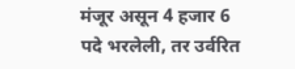मंजूर असून 4 हजार 6 पदे भरलेली, तर उर्वरित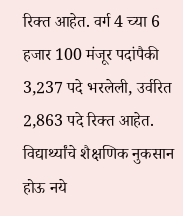रिक्त आहेत. वर्ग 4 च्या 6 हजार 100 मंजूर पदांपैकी 3,237 पदे भरलेली, उर्वरित 2,863 पदे रिक्त आहेत. विद्यार्थ्यांचे शैक्षणिक नुकसान होऊ नये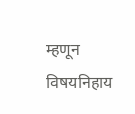म्हणून विषयनिहाय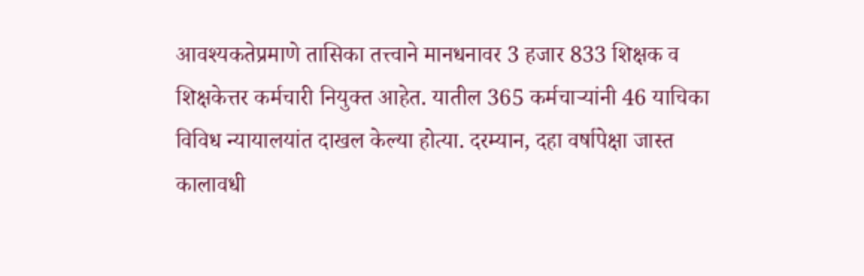आवश्यकतेप्रमाणे तासिका तत्त्वाने मानधनावर 3 हजार 833 शिक्षक व शिक्षकेत्तर कर्मचारी नियुक्त आहेत. यातील 365 कर्मचाऱ्यांनी 46 याचिका विविध न्यायालयांत दाखल केल्या होत्या. दरम्यान, दहा वर्षापेक्षा जास्त कालावधी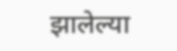झालेल्या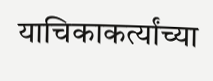याचिकाकर्त्यांच्या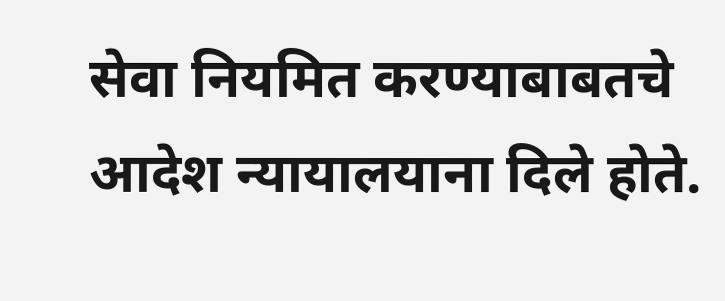सेवा नियमित करण्याबाबतचे आदेश न्यायालयाना दिले होते.